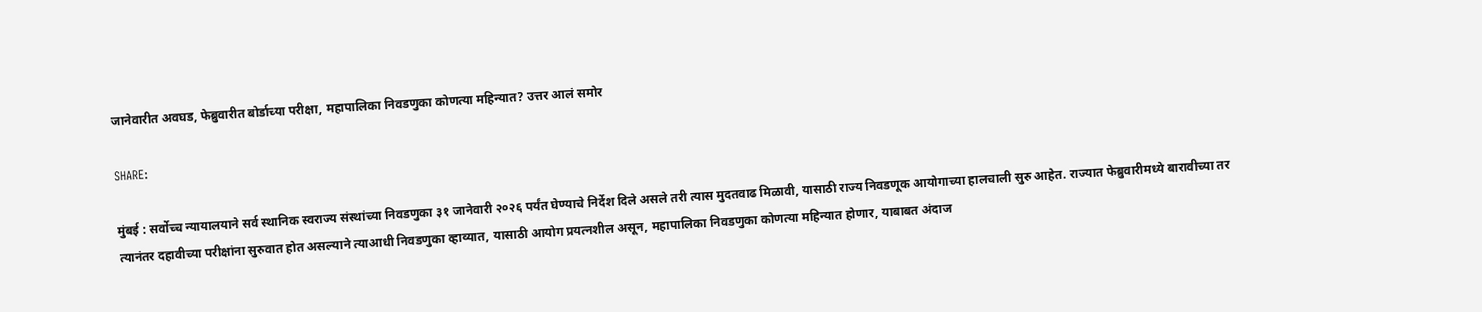जानेवारीत अवघड, फेब्रुवारीत बोर्डाच्या परीक्षा, महापालिका निवडणुका कोणत्या महिन्यात? उत्तर आलं समोर

SHARE:

मुंबई : सर्वोच्च न्यायालयाने सर्व स्थानिक स्वराज्य संस्थांच्या निवडणुका ३१ जानेवारी २०२६ पर्यंत घेण्याचे निर्देश दिले असले तरी त्यास मुदतवाढ मिळावी, यासाठी राज्य निवडणूक आयोगाच्या हालचाली सुरु आहेत. राज्यात फेब्रुवारीमध्ये बारावीच्या तर त्यानंतर दहावीच्या परीक्षांना सुरुवात होत असल्याने त्याआधी निवडणुका व्हाव्यात, यासाठी आयोग प्रयत्नशील असून, महापालिका निवडणुका कोणत्या महिन्यात होणार, याबाबत अंदाज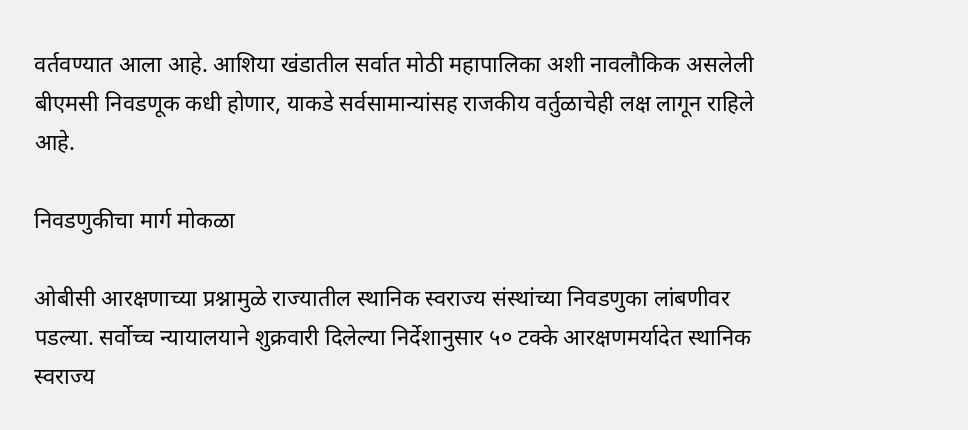वर्तवण्यात आला आहे. आशिया खंडातील सर्वात मोठी महापालिका अशी नावलौकिक असलेली बीएमसी निवडणूक कधी होणार, याकडे सर्वसामान्यांसह राजकीय वर्तुळाचेही लक्ष लागून राहिले आहे.

निवडणुकीचा मार्ग मोकळा

ओबीसी आरक्षणाच्या प्रश्नामुळे राज्यातील स्थानिक स्वराज्य संस्थांच्या निवडणुका लांबणीवर पडल्या. सर्वोच्च न्यायालयाने शुक्रवारी दिलेल्या निर्देशानुसार ५० टक्के आरक्षणमर्यादेत स्थानिक स्वराज्य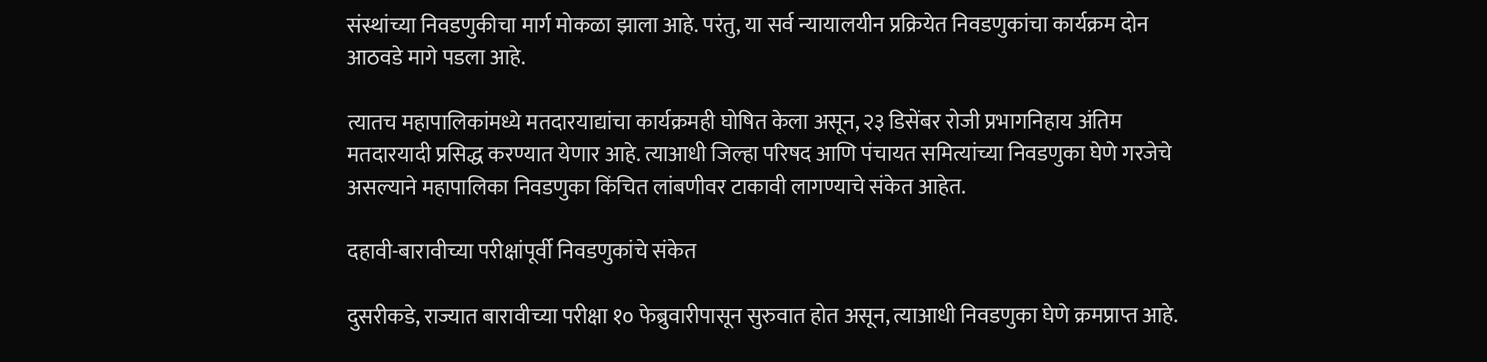संस्थांच्या निवडणुकीचा मार्ग मोकळा झाला आहे. परंतु, या सर्व न्यायालयीन प्रक्रियेत निवडणुकांचा कार्यक्रम दोन आठवडे मागे पडला आहे.

त्यातच महापालिकांमध्ये मतदारयाद्यांचा कार्यक्रमही घोषित केला असून, २३ डिसेंबर रोजी प्रभागनिहाय अंतिम मतदारयादी प्रसिद्ध करण्यात येणार आहे. त्याआधी जिल्हा परिषद आणि पंचायत समित्यांच्या निवडणुका घेणे गरजेचे असल्याने महापालिका निवडणुका किंचित लांबणीवर टाकावी लागण्याचे संकेत आहेत.

दहावी-बारावीच्या परीक्षांपूर्वी निवडणुकांचे संकेत

दुसरीकडे, राज्यात बारावीच्या परीक्षा १० फेब्रुवारीपासून सुरुवात होत असून, त्याआधी निवडणुका घेणे क्रमप्राप्त आहे.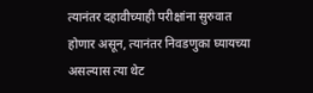त्यानंतर दहावीच्याही परीक्षांना सुरुवात होणार असून, त्यानंतर निवडणुका घ्यायच्या असल्यास त्या थेट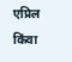एप्रिल किंवा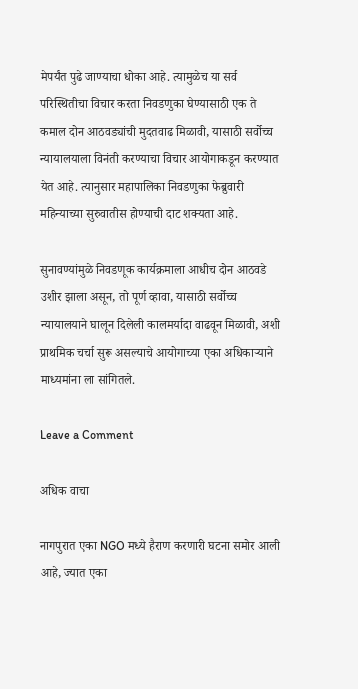मेपर्यंत पुढे जाण्याचा धोका आहे. त्यामुळेच या सर्व परिस्थितीचा विचार करता निवडणुका घेण्यासाठी एक ते कमाल दोन आठवड्यांची मुदतवाढ मिळावी, यासाठी सर्वोच्च न्यायालयाला विनंती करण्याचा विचार आयोगाकडून करण्यात येत आहे. त्यानुसार महापालिका निवडणुका फेब्रुवारी महिन्याच्या सुरुवातीस होण्याची दाट शक्यता आहे.

सुनावण्यांमुळे निवडणूक कार्यक्रमाला आधीच दोन आठवडे उशीर झाला असून, तो पूर्ण व्हावा, यासाठी सर्वोच्च न्यायालयाने घालून दिलेली कालमर्यादा वाढवून मिळावी, अशी प्राथमिक चर्चा सुरू असल्याचे आयोगाच्या एका अधिकाऱ्याने माध्यमांना ला सांगितले.

Leave a Comment

अधिक वाचा

नागपुरात एका NGO मध्ये हैराण करणारी घटना समोर आली आहे, ज्यात एका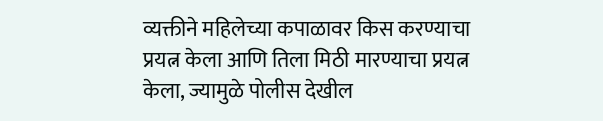व्यक्तीने महिलेच्या कपाळावर किस करण्याचा प्रयत्न केला आणि तिला मिठी मारण्याचा प्रयत्न केला, ज्यामुळे पोलीस देखील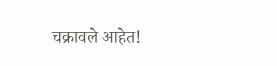चक्रावले आहेत!